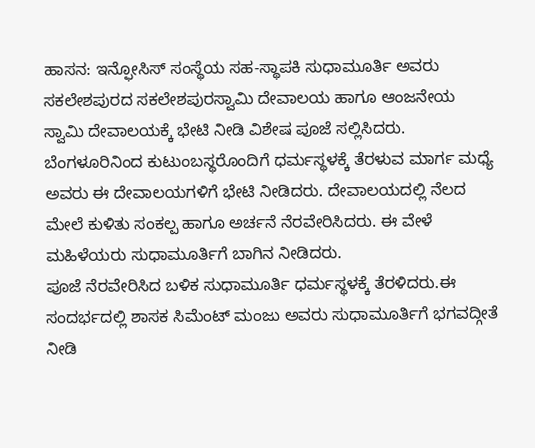ಹಾಸನ: ಇನ್ಫೋಸಿಸ್ ಸಂಸ್ಥೆಯ ಸಹ-ಸ್ಥಾಪಕಿ ಸುಧಾಮೂರ್ತಿ ಅವರು ಸಕಲೇಶಪುರದ ಸಕಲೇಶಪುರಸ್ವಾಮಿ ದೇವಾಲಯ ಹಾಗೂ ಆಂಜನೇಯ ಸ್ವಾಮಿ ದೇವಾಲಯಕ್ಕೆ ಭೇಟಿ ನೀಡಿ ವಿಶೇಷ ಪೂಜೆ ಸಲ್ಲಿಸಿದರು.
ಬೆಂಗಳೂರಿನಿಂದ ಕುಟುಂಬಸ್ಥರೊಂದಿಗೆ ಧರ್ಮಸ್ಥಳಕ್ಕೆ ತೆರಳುವ ಮಾರ್ಗ ಮಧ್ಯೆ ಅವರು ಈ ದೇವಾಲಯಗಳಿಗೆ ಭೇಟಿ ನೀಡಿದರು. ದೇವಾಲಯದಲ್ಲಿ ನೆಲದ ಮೇಲೆ ಕುಳಿತು ಸಂಕಲ್ಪ ಹಾಗೂ ಅರ್ಚನೆ ನೆರವೇರಿಸಿದರು. ಈ ವೇಳೆ ಮಹಿಳೆಯರು ಸುಧಾಮೂರ್ತಿಗೆ ಬಾಗಿನ ನೀಡಿದರು.
ಪೂಜೆ ನೆರವೇರಿಸಿದ ಬಳಿಕ ಸುಧಾಮೂರ್ತಿ ಧರ್ಮಸ್ಥಳಕ್ಕೆ ತೆರಳಿದರು.ಈ ಸಂದರ್ಭದಲ್ಲಿ ಶಾಸಕ ಸಿಮೆಂಟ್ ಮಂಜು ಅವರು ಸುಧಾಮೂರ್ತಿಗೆ ಭಗವದ್ಗೀತೆ ನೀಡಿ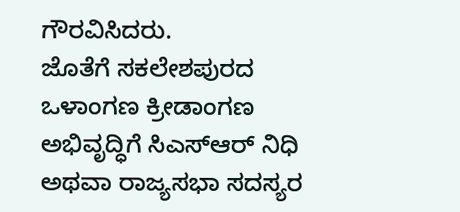ಗೌರವಿಸಿದರು.
ಜೊತೆಗೆ ಸಕಲೇಶಪುರದ ಒಳಾಂಗಣ ಕ್ರೀಡಾಂಗಣ ಅಭಿವೃದ್ಧಿಗೆ ಸಿಎಸ್ಆರ್ ನಿಧಿ ಅಥವಾ ರಾಜ್ಯಸಭಾ ಸದಸ್ಯರ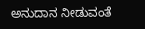ಅನುದಾನ ನೀಡುವಂತೆ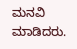ಮನವಿ ಮಾಡಿದರು.